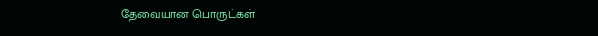தேவையான பொருட்கள்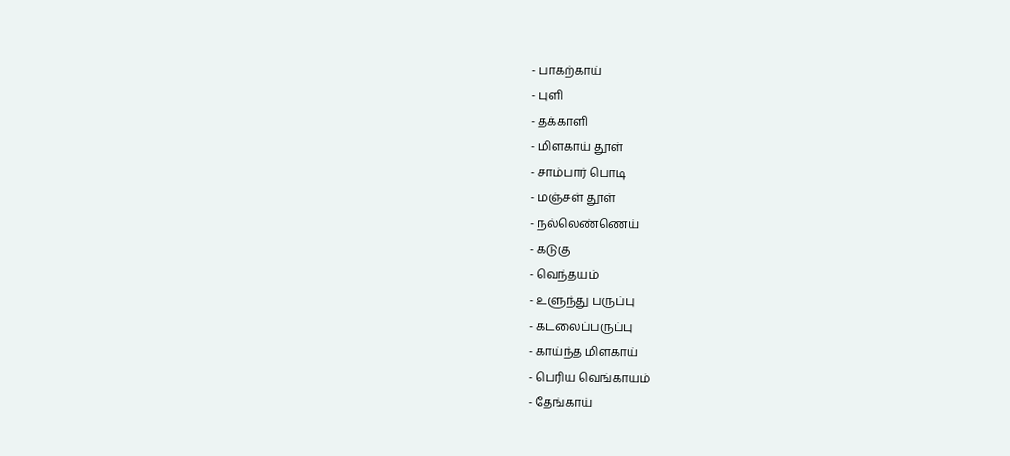- பாகற்காய்
- புளி
- தக்காளி
- மிளகாய் தூள்
- சாம்பார் பொடி
- மஞ்சள் தூள்
- நல்லெண்ணெய்
- கடுகு
- வெந்தயம்
- உளுந்து பருப்பு
- கடலைப்பருப்பு
- காய்ந்த மிளகாய்
- பெரிய வெங்காயம்
- தேங்காய்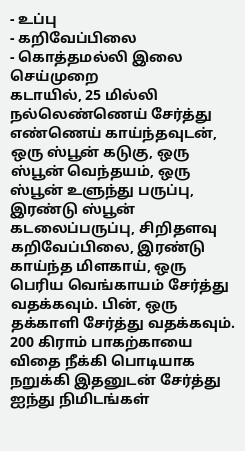- உப்பு
- கறிவேப்பிலை
- கொத்தமல்லி இலை
செய்முறை
கடாயில், 25 மில்லி நல்லெண்ணெய் சேர்த்து எண்ணெய் காய்ந்தவுடன், ஒரு ஸ்பூன் கடுகு, ஒரு ஸ்பூன் வெந்தயம், ஒரு ஸ்பூன் உளுந்து பருப்பு, இரண்டு ஸ்பூன் கடலைப்பருப்பு, சிறிதளவு கறிவேப்பிலை, இரண்டு காய்ந்த மிளகாய், ஒரு பெரிய வெங்காயம் சேர்த்து வதக்கவும். பின், ஒரு தக்காளி சேர்த்து வதக்கவும்.
200 கிராம் பாகற்காயை விதை நீக்கி பொடியாக நறுக்கி இதனுடன் சேர்த்து ஐந்து நிமிடங்கள்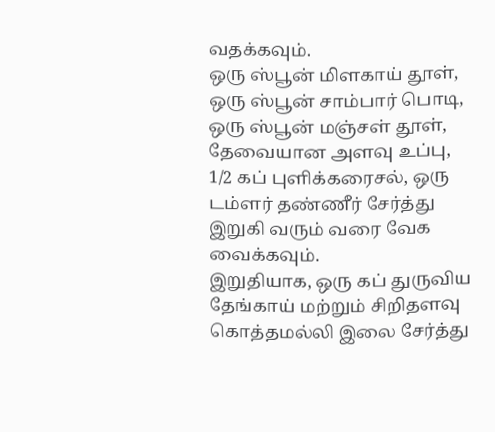வதக்கவும்.
ஒரு ஸ்பூன் மிளகாய் தூள், ஒரு ஸ்பூன் சாம்பார் பொடி, ஒரு ஸ்பூன் மஞ்சள் தூள், தேவையான அளவு உப்பு, 1/2 கப் புளிக்கரைசல், ஒரு டம்ளர் தண்ணீர் சேர்த்து இறுகி வரும் வரை வேக வைக்கவும்.
இறுதியாக, ஒரு கப் துருவிய தேங்காய் மற்றும் சிறிதளவு கொத்தமல்லி இலை சேர்த்து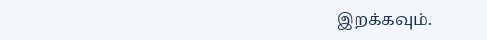இறக்கவும்.